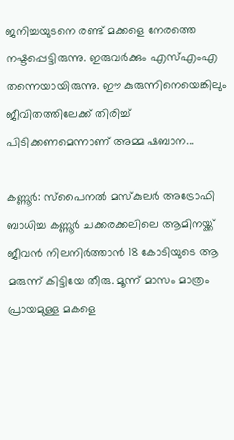ജനിച്ചയുടനെ രണ്ട് മക്കളെ നേരത്തെ നഷ്ടപ്പെട്ടിരുന്നു. ഇരുവർക്കും എസ്എംഎ തന്നെയായിരുന്നു. ഈ കുരുന്നിനെയെങ്കിലും ജീവിതത്തിലേക്ക് തിരിച്ച് പിടിക്കണമെന്നാണ് അമ്മ ഷബാന...

കണ്ണൂർ: സ്പൈനൽ മസ്കുലർ അട്രോഫി ബാധിച്ച കണ്ണൂർ ചക്കരക്കലിലെ ആമിനയ്ക്ക് ജീവൻ നിലനിർത്താൻ 18 കോടിയുടെ ആ മരുന്ന് കിട്ടിയേ തീരു. മൂന്ന് മാസം മാത്രം പ്രായമുള്ള മകളെ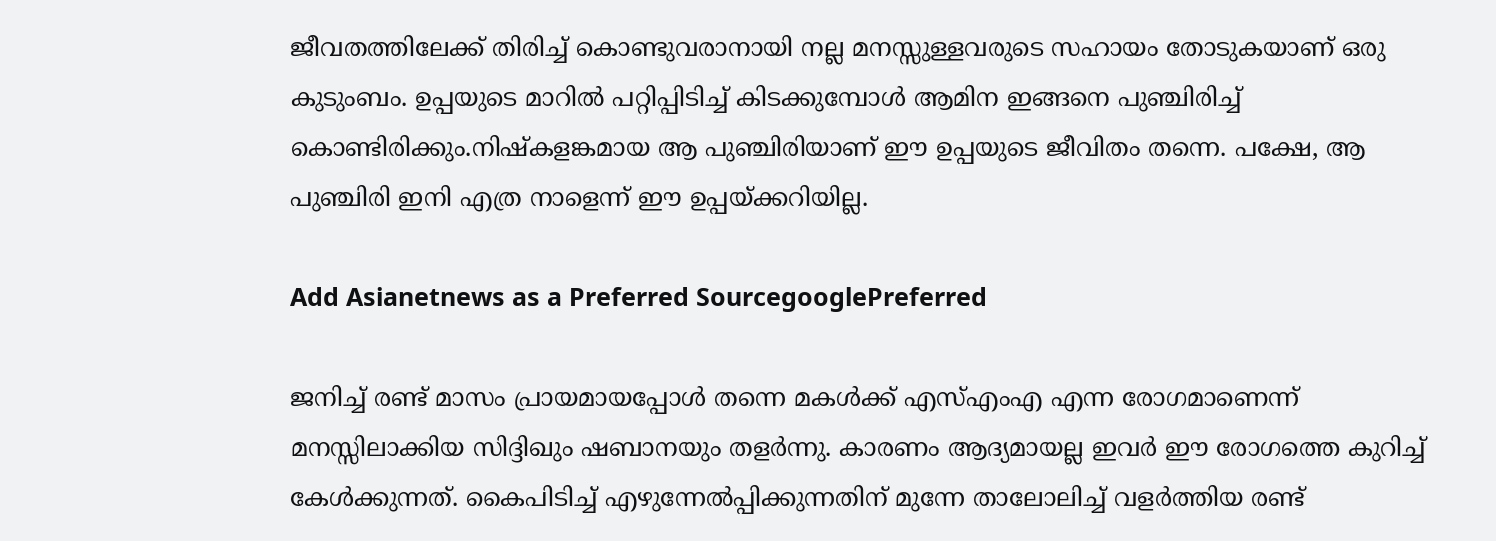ജീവതത്തിലേക്ക് തിരിച്ച് കൊണ്ടുവരാനായി നല്ല മനസ്സുള്ളവരുടെ സഹായം തോടുകയാണ് ഒരു കുടുംബം. ഉപ്പയുടെ മാറിൽ പറ്റിപ്പിടിച്ച് കിടക്കുമ്പോൾ ആമിന ഇങ്ങനെ പുഞ്ചിരിച്ച് കൊണ്ടിരിക്കും.നിഷ്കളങ്കമായ ആ പുഞ്ചിരിയാണ് ഈ ഉപ്പയുടെ ജീവിതം തന്നെ. പക്ഷേ, ആ പുഞ്ചിരി ഇനി എത്ര നാളെന്ന് ഈ ഉപ്പയ്ക്കറിയില്ല.

Add Asianetnews as a Preferred SourcegooglePreferred

ജനിച്ച് രണ്ട് മാസം പ്രായമായപ്പോൾ തന്നെ മകൾക്ക് എസ്എംഎ എന്ന രോഗമാണെന്ന് മനസ്സിലാക്കിയ സിദ്ദിഖും ഷബാനയും തളർന്നു. കാരണം ആദ്യമായല്ല ഇവ‍ർ ഈ രോഗത്തെ കുറിച്ച് കേൾക്കുന്നത്. കൈപിടിച്ച് എഴുന്നേൽപ്പിക്കുന്നതിന് മുന്നേ താലോലിച്ച് വളർത്തിയ രണ്ട്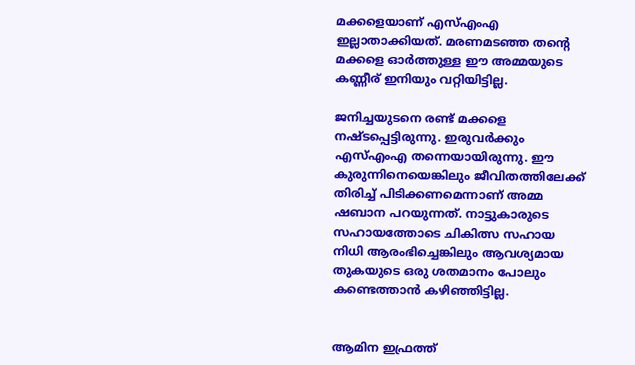മക്കളെയാണ് എസ്എംഎ ഇല്ലാതാക്കിയത്. മരണമടഞ്ഞ തന്‍റെ മക്കളെ ഓർത്തുള്ള ഈ അമ്മയുടെ കണ്ണീര് ഇനിയും വറ്റിയിട്ടില്ല.

ജനിച്ചയുടനെ രണ്ട് മക്കളെ നഷ്ടപ്പെട്ടിരുന്നു. ഇരുവർക്കും എസ്എംഎ തന്നെയായിരുന്നു. ഈ കുരുന്നിനെയെങ്കിലും ജീവിതത്തിലേക്ക് തിരിച്ച് പിടിക്കണമെന്നാണ് അമ്മ ഷബാന പറയുന്നത്. നാട്ടുകാരുടെ സഹായത്തോടെ ചികിത്സ സഹായ നിധി ആരംഭിച്ചെങ്കിലും ആവശ്യമായ തുകയുടെ ഒരു ശതമാനം പോലും കണ്ടെത്താൻ കഴിഞ്ഞിട്ടില്ല.


ആമിന ഇഫ്രത്ത്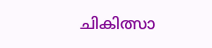ചികിത്സാ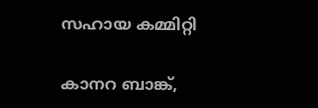സഹായ കമ്മിറ്റി

കാനറ ബാങ്ക്,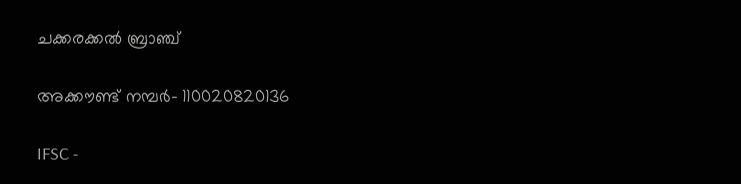ചക്കരക്കൽ ബ്രാഞ്ച്

അക്കൗണ്ട് നമ്പർ- 110020820136

IFSC -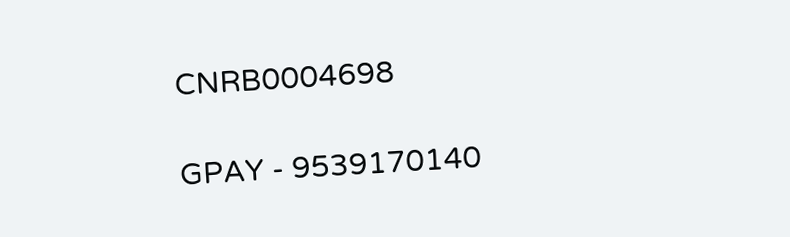CNRB0004698

GPAY - 9539170140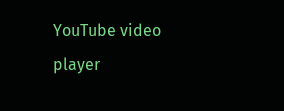YouTube video player